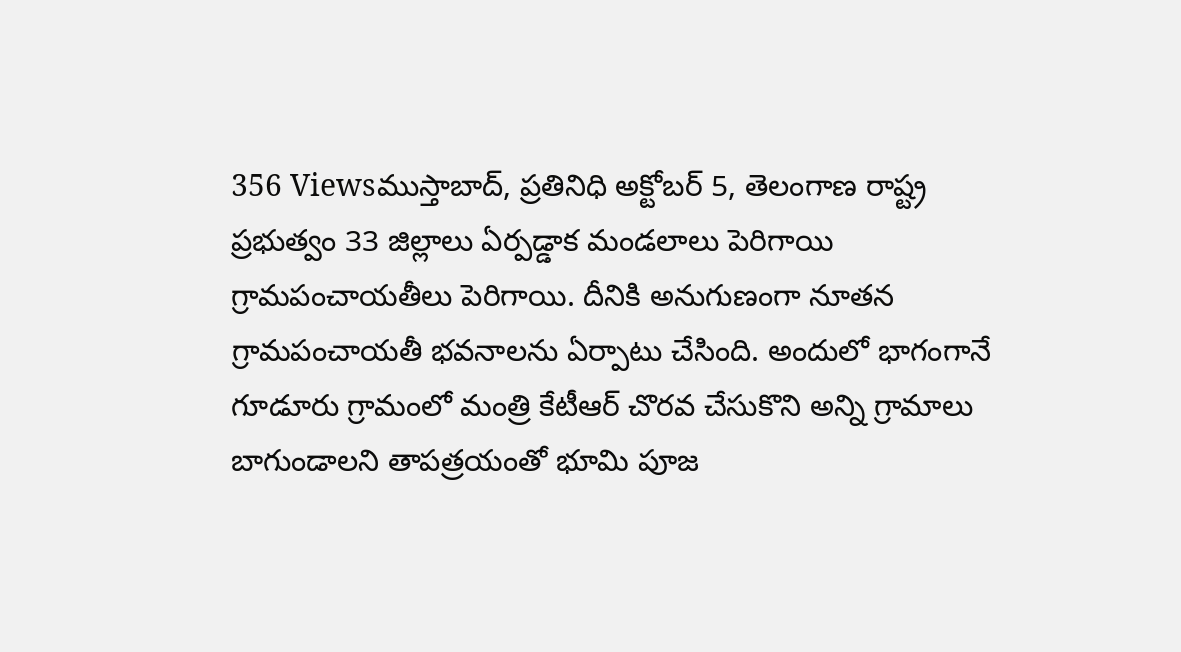356 Viewsముస్తాబాద్, ప్రతినిధి అక్టోబర్ 5, తెలంగాణ రాష్ట్ర ప్రభుత్వం 33 జిల్లాలు ఏర్పడ్డాక మండలాలు పెరిగాయి గ్రామపంచాయతీలు పెరిగాయి. దీనికి అనుగుణంగా నూతన గ్రామపంచాయతీ భవనాలను ఏర్పాటు చేసింది. అందులో భాగంగానే గూడూరు గ్రామంలో మంత్రి కేటీఆర్ చొరవ చేసుకొని అన్ని గ్రామాలు బాగుండాలని తాపత్రయంతో భూమి పూజ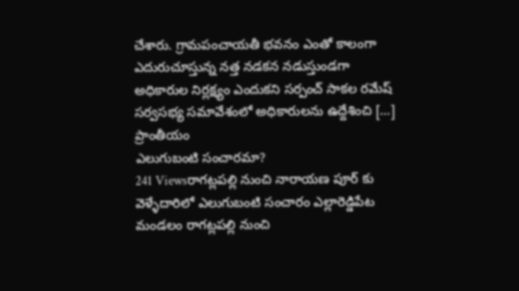చేశారు. గ్రామపంచాయతీ భవనం ఎంతో కాలంగా ఎదురుచూస్తున్న నత్త నడకన నడుస్తుండగా అధికారుల నిర్లక్ష్యం ఎందుకని సర్పంచ్ సాకల రమేష్ సర్వసభ్య సమావేశంలో అధికారులను ఉద్దేశించి […]
ప్రాంతీయం
ఎలుగుబంటి సంచారమా?
241 Viewsరాగట్లపల్లి నుంచి నారాయణ పూర్ కు వెళ్ళేదారిలో ఎలుగుబంటి సంచారం ఎల్లారెడ్డిపేట మండలం రాగట్లపల్లి నుంచి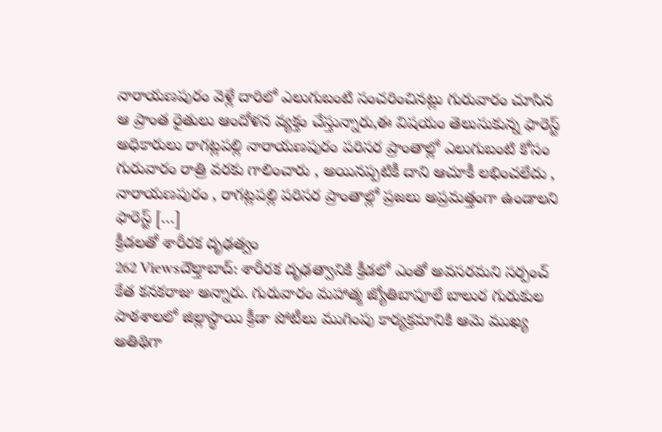నారాయణపురం వెళ్లే దారిలో ఎలుగుబంటి సంచరించినట్లు గురువారం చూసిన ఆ ప్రాంత రైతులు ఆందోళన వ్యక్తం చేస్తున్నారు,ఈ విషయం తెలుసుకున్న ఫారెస్ట్ అధికారులు రాగట్లపల్లి నారాయణపురం పరిసర ప్రాంతాల్లో ఎలుగుబంటి కోసం గురువారం రాత్రి వరకు గాలించారు , అయినప్పటికీ దాని ఆచూకీ లభించలేదు , నారాయణపురం , రాగట్లపల్లి పరిసర ప్రాంతాల్లో ప్రజలు అప్రమత్తంగా ఉండాలని ఫారెస్ట్ […]
క్రీడలతో శారీరక దృఢత్వం
262 Viewsదౌల్తాబాద్: శారీరక దృఢత్వానికి క్రీడలో ఎంతో అవసరమని సర్పంచ్ కేత కనకరాజు అన్నారు. గురువారం మహాత్మ జ్యోతిబాపూలే బాలుర గురుకుల పాఠశాలలో జిల్లాస్థాయి క్రీడా పోటీలు ముగింపు కార్యక్రమానికి ఆమె ముఖ్య అతిథిగా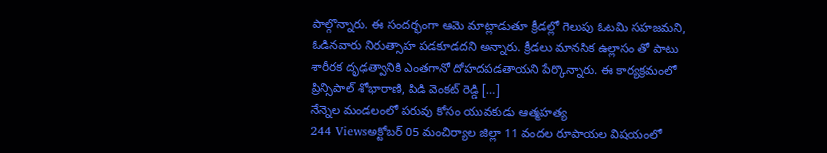పాల్గొన్నారు. ఈ సందర్భంగా ఆమె మాట్లాడుతూ క్రీడల్లో గెలుపు ఓటమి సహజమని, ఓడినవారు నిరుత్సాహ పడకూడదని అన్నారు. క్రీడలు మానసిక ఉల్లాసం తో పాటు శారీరక దృఢత్వానికి ఎంతగానో దోహదపడతాయని పేర్కొన్నారు. ఈ కార్యక్రమంలో ప్రిన్సిపాల్ శోభారాణి, పిడి వెంకట్ రెడ్డి […]
నేన్నెల మండలంలో పరువు కోసం యువకుడు ఆత్మహత్య
244 Viewsఅక్టోబర్ 05 మంచిర్యాల జిల్లా 11 వందల రూపాయల విషయంలో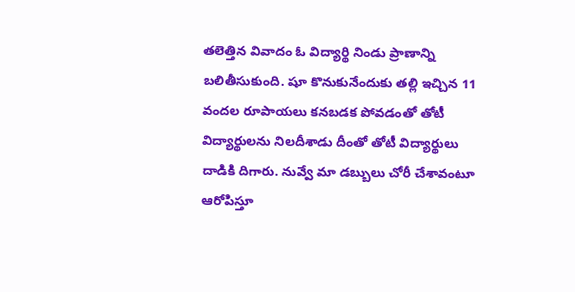తలెత్తిన వివాదం ఓ విద్యార్థి నిండు ప్రాణాన్ని బలితీసుకుంది. షూ కొనుకునేందుకు తల్లి ఇచ్చిన 11 వందల రూపాయలు కనబడక పోవడంతో తోటీ విద్యార్థులను నిలదీశాడు దీంతో తోటీ విద్యార్థులు దాడికి దిగారు. నువ్వే మా డబ్బులు చోరీ చేశావంటూ ఆరోపిస్తూ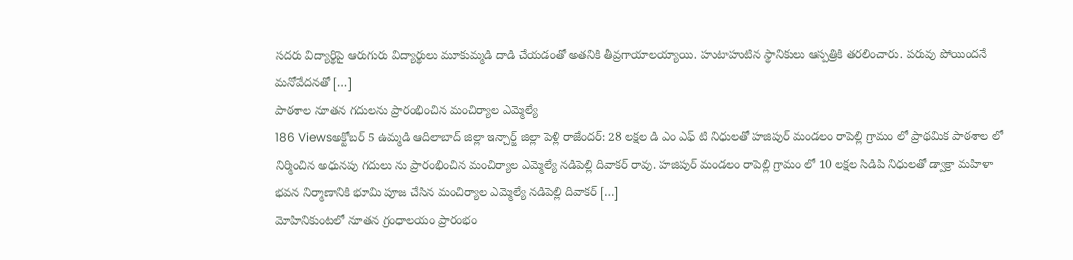సదరు విద్యార్థిపై ఆరుగురు విద్యార్థులు మూకుమ్మడి దాడి చేయడంతో అతనికి తీవ్రగాయాలయ్యాయి. హుటాహుటిన స్థానికులు ఆస్పత్రికి తరలించారు. పరువు పోయిందనే మనోవేదనతో […]
పాఠశాల నూతన గదులను ప్రారంభించిన మంచిర్యాల ఎమ్మెల్యే
186 Viewsఅక్టోబర్ 5 ఉమ్మడి ఆదిలాబాద్ జిల్లా ఇన్చార్జ్ జిల్లా పెళ్లి రాజేందర్: 28 లక్షల డి ఎం ఎఫ్ టి నిధులతో హజిపుర్ మండలం రాపెల్లి గ్రామం లో ప్రాథమిక పాఠశాల లో నిర్మించిన అధునపు గదులు ను ప్రారంభించిన మంచిర్యాల ఎమ్మెల్యే నడిపెల్లి దివాకర్ రావు. హజిపుర్ మండలం రాపెల్లి గ్రామం లో 10 లక్షల సిడిపి నిధులతో డ్వాక్రా మహిళా భవన నిర్మాణానికి భూమి పూజ చేసిన మంచిర్యాల ఎమ్మెల్యే నడిపెల్లి దివాకర్ […]
మోహినికుంటలో నూతన గ్రంధాలయం ప్రారంభం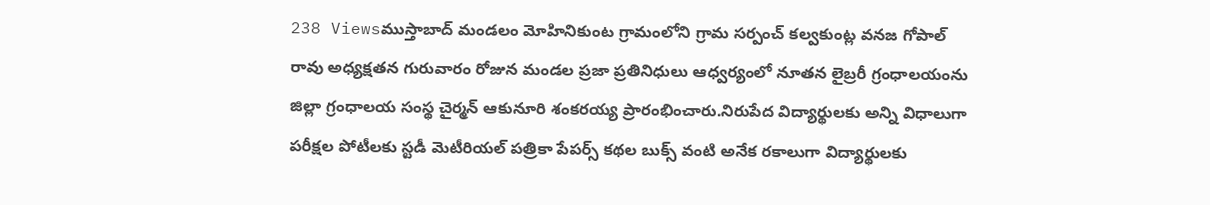238 Viewsముస్తాబాద్ మండలం మోహినికుంట గ్రామంలోని గ్రామ సర్పంచ్ కల్వకుంట్ల వనజ గోపాల్ రావు అధ్యక్షతన గురువారం రోజున మండల ప్రజా ప్రతినిధులు ఆధ్వర్యంలో నూతన లైబ్రరీ గ్రంధాలయంను జిల్లా గ్రంధాలయ సంస్థ చైర్మన్ ఆకునూరి శంకరయ్య ప్రారంభించారు.నిరుపేద విద్యార్థులకు అన్ని విధాలుగా పరీక్షల పోటీలకు స్టడీ మెటీరియల్ పత్రికా పేపర్స్ కథల బుక్స్ వంటి అనేక రకాలుగా విద్యార్థులకు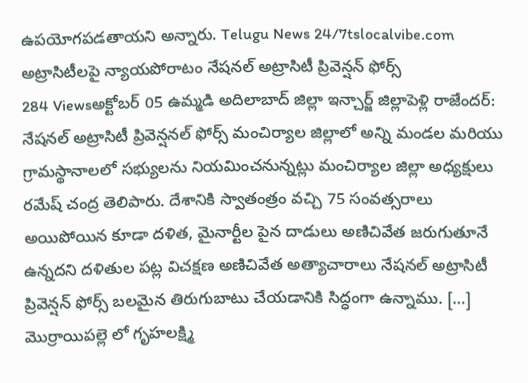ఉపయోగపడతాయని అన్నారు. Telugu News 24/7tslocalvibe.com
అట్రాసిటీలపై న్యాయపోరాటం నేషనల్ అట్రాసిటీ ప్రివెన్షన్ ఫోర్స్
284 Viewsఅక్టోబర్ 05 ఉమ్మడి అదిలాబాద్ జిల్లా ఇన్చార్జ్ జిల్లాపెళ్లి రాజేందర్: నేషనల్ అట్రాసిటీ ప్రివెన్షనల్ ఫోర్స్ మంచిర్యాల జిల్లాలో అన్ని మండల మరియు గ్రామస్థానాలలో సభ్యులను నియమించనున్నట్లు మంచిర్యాల జిల్లా అధ్యక్షులు రమేష్ చంద్ర తెలిపారు. దేశానికి స్వాతంత్రం వచ్చి 75 సంవత్సరాలు అయిపోయిన కూడా దళిత, మైనార్టీల పైన దాడులు అణిచివేత జరుగుతూనే ఉన్నదని దళితుల పట్ల విచక్షణ అణిచివేత అత్యాచారాలు నేషనల్ అట్రాసిటీ ప్రివెన్షన్ ఫోర్స్ బలమైన తిరుగుబాటు చేయడానికి సిద్ధంగా ఉన్నాము. […]
మొర్రాయిపల్లె లో గృహలక్ష్మి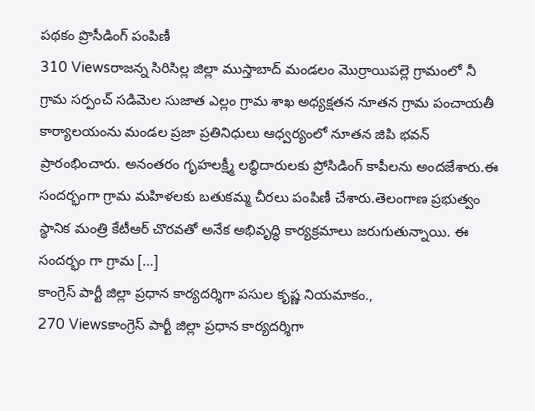పథకం ప్రొసీడింగ్ పంపిణీ
310 Viewsరాజన్న సిరిసిల్ల జిల్లా ముస్తాబాద్ మండలం మొర్రాయిపల్లె గ్రామంలో నీ గ్రామ సర్పంచ్ సడిమెల సుజాత ఎల్లం గ్రామ శాఖ అధ్యక్షతన నూతన గ్రామ పంచాయతీ కార్యాలయంను మండల ప్రజా ప్రతినిధులు ఆధ్వర్యంలో నూతన జిపి భవన్ ప్రారంభించారు. అనంతరం గృహలక్ష్మీ లబ్ధిదారులకు ప్రోసిడింగ్ కాపీలను అందజేశారు.ఈ సందర్భంగా గ్రామ మహిళలకు బతుకమ్మ చీరలు పంపిణీ చేశారు.తెలంగాణ ప్రభుత్వం స్థానిక మంత్రి కేటీఆర్ చొరవతో అనేక అభివృద్ధి కార్యక్రమాలు జరుగుతున్నాయి. ఈ సందర్భం గా గ్రామ […]
కాంగ్రెస్ పార్టీ జిల్లా ప్రధాన కార్యదర్శిగా పసుల కృష్ణ నియమాకం.,
270 Viewsకాంగ్రెస్ పార్టీ జిల్లా ప్రధాన కార్యదర్శిగా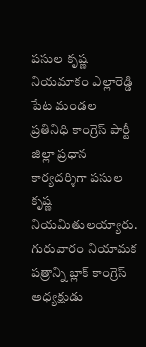పసుల కృష్ణ నియమాకం ఎల్లారెడ్డి పేట మండల ప్రతినిధి కాంగ్రెస్ పార్టీ జిల్లా ప్రధాన కార్యదర్శిగా పసుల కృష్ణ నియమితులయ్యారు. గురువారం నియామక పత్రాన్ని బ్లాక్ కాంగ్రెస్ అధ్యక్షుడు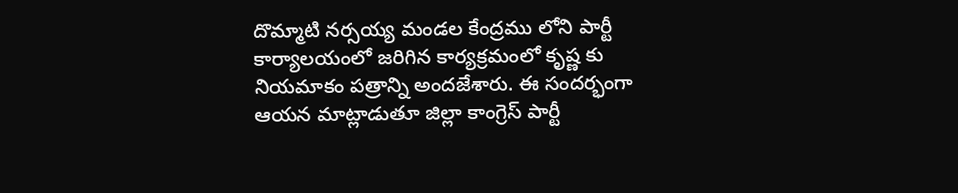దొమ్మాటి నర్సయ్య మండల కేంద్రము లోని పార్టీ కార్యాలయంలో జరిగిన కార్యక్రమంలో కృష్ణ కు నియమాకం పత్రాన్ని అందజేశారు. ఈ సందర్భంగా ఆయన మాట్లాడుతూ జిల్లా కాంగ్రెస్ పార్టీ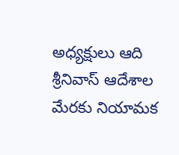అధ్యక్షులు ఆది శ్రీనివాస్ ఆదేశాల మేరకు నియామక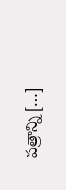పత్రాన్ని […]